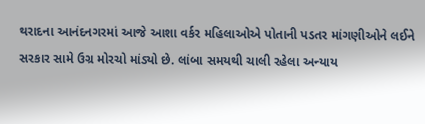થરાદના આનંદનગરમાં આજે આશા વર્કર મહિલાઓએ પોતાની પડતર માંગણીઓને લઈને સરકાર સામે ઉગ્ર મોરચો માંડ્યો છે. લાંબા સમયથી ચાલી રહેલા અન્યાય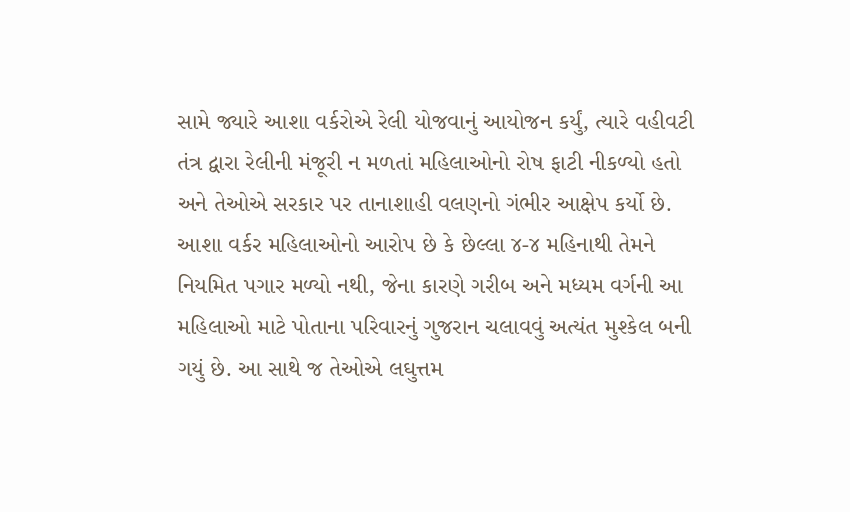સામે જ્યારે આશા વર્કરોએ રેલી યોજવાનું આયોજન કર્યું, ત્યારે વહીવટી તંત્ર દ્વારા રેલીની મંજૂરી ન મળતાં મહિલાઓનો રોષ ફાટી નીકળ્યો હતો અને તેઓએ સરકાર પર તાનાશાહી વલણનો ગંભીર આક્ષેપ કર્યો છે. આશા વર્કર મહિલાઓનો આરોપ છે કે છેલ્લા ૪-૪ મહિનાથી તેમને નિયમિત પગાર મળ્યો નથી, જેના કારણે ગરીબ અને મધ્યમ વર્ગની આ મહિલાઓ માટે પોતાના પરિવારનું ગુજરાન ચલાવવું અત્યંત મુશ્કેલ બની ગયું છે. આ સાથે જ તેઓએ લઘુત્તમ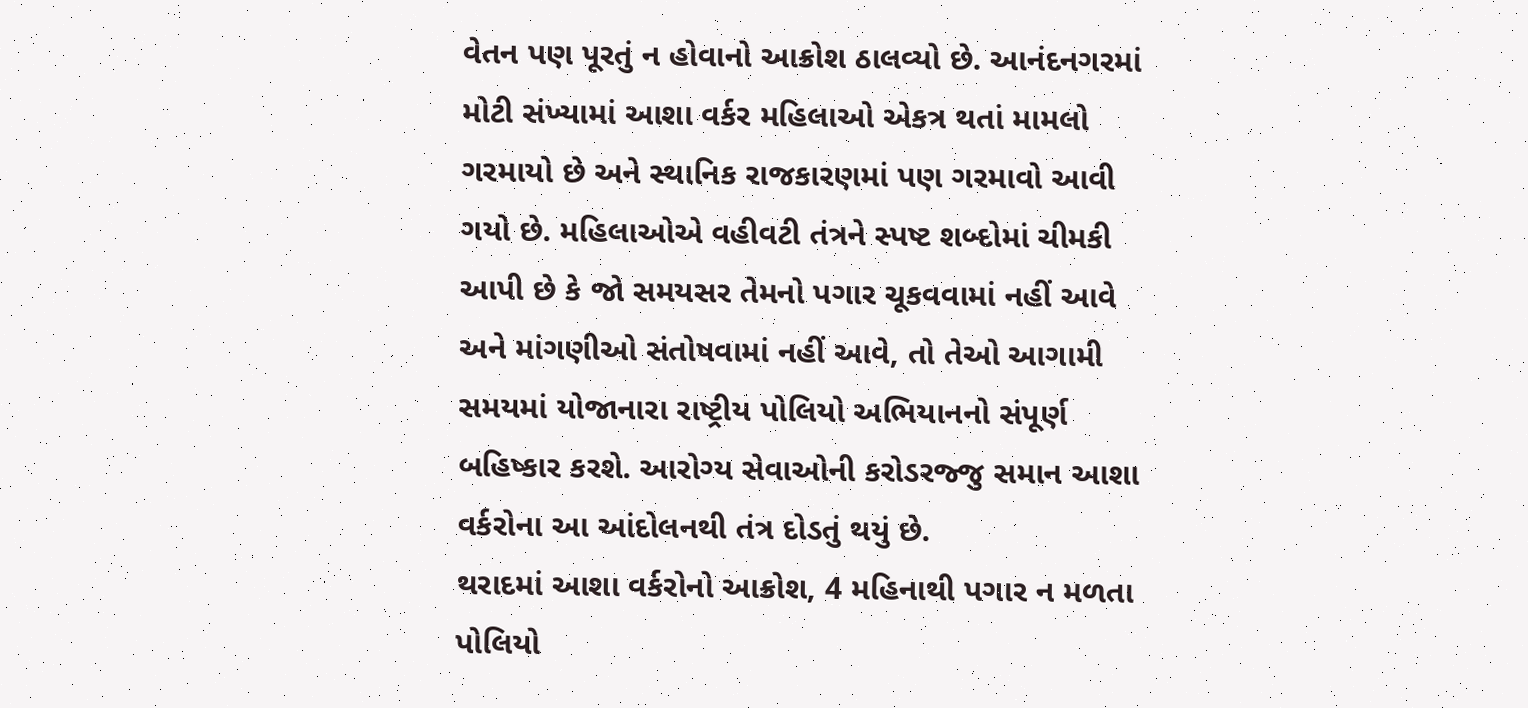વેતન પણ પૂરતું ન હોવાનો આક્રોશ ઠાલવ્યો છે. આનંદનગરમાં મોટી સંખ્યામાં આશા વર્કર મહિલાઓ એકત્ર થતાં મામલો ગરમાયો છે અને સ્થાનિક રાજકારણમાં પણ ગરમાવો આવી ગયો છે. મહિલાઓએ વહીવટી તંત્રને સ્પષ્ટ શબ્દોમાં ચીમકી આપી છે કે જો સમયસર તેમનો પગાર ચૂકવવામાં નહીં આવે અને માંગણીઓ સંતોષવામાં નહીં આવે, તો તેઓ આગામી સમયમાં યોજાનારા રાષ્ટ્રીય પોલિયો અભિયાનનો સંપૂર્ણ બહિષ્કાર કરશે. આરોગ્ય સેવાઓની કરોડરજ્જુ સમાન આશા વર્કરોના આ આંદોલનથી તંત્ર દોડતું થયું છે.
થરાદમાં આશા વર્કરોનો આક્રોશ, 4 મહિનાથી પગાર ન મળતા પોલિયો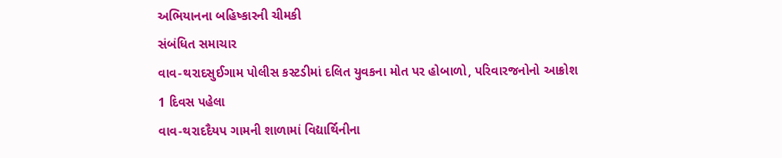અભિયાનના બહિષ્કારની ચીમકી
સંબંધિત સમાચાર
વાવ-થરાદસુઈગામ પોલીસ કસ્ટડીમાં દલિત યુવકના મોત પર હોબાળો, પરિવારજનોનો આક્રોશ
1 દિવસ પહેલા
વાવ-થરાદદૈયપ ગામની શાળામાં વિદ્યાર્થિનીના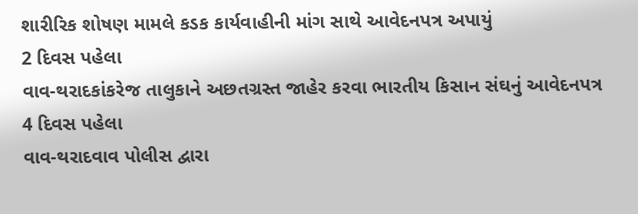શારીરિક શોષણ મામલે કડક કાર્યવાહીની માંગ સાથે આવેદનપત્ર અપાયું
2 દિવસ પહેલા
વાવ-થરાદકાંકરેજ તાલુકાને અછતગ્રસ્ત જાહેર કરવા ભારતીય કિસાન સંઘનું આવેદનપત્ર
4 દિવસ પહેલા
વાવ-થરાદવાવ પોલીસ દ્વારા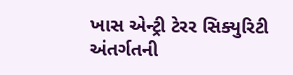ખાસ એન્ટ્રી ટેરર સિક્યુરિટી અંતર્ગતની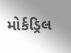મોર્કડ્રિલ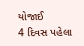યોજાઈ
4 દિવસ પહેલા